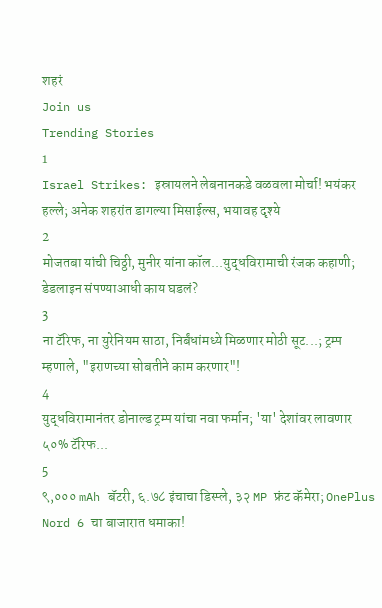शहरं
Join us
Trending Stories
1
Israel Strikes: इस्रायलने लेबनानकडे वळवला मोर्चा! भयंकर हल्ले; अनेक शहरांत डागल्या मिसाईल्स, भयावह दृश्ये
2
मोजतबा यांची चिठ्ठी, मुनीर यांना कॉल...युद्धविरामाची रंजक कहाणी; डेडलाइन संपण्याआधी काय घडलं?
3
ना टॅरिफ, ना युरेनियम साठा, निर्बंधांमध्ये मिळणार मोठी सूट...; ट्रम्प म्हणाले, "इराणच्या सोबतीने काम करणार"!
4
युद्धविरामानंतर डोनाल्ड ट्रम्प यांचा नवा फर्मान; 'या' देशांवर लावणार ५०% टॅरिफ...
5
९,००० mAh बॅटरी, ६.७८ इंचाचा डिस्प्ले, ३२ MP फ्रंट कॅमेरा; OnePlus Nord 6 चा बाजारात धमाका!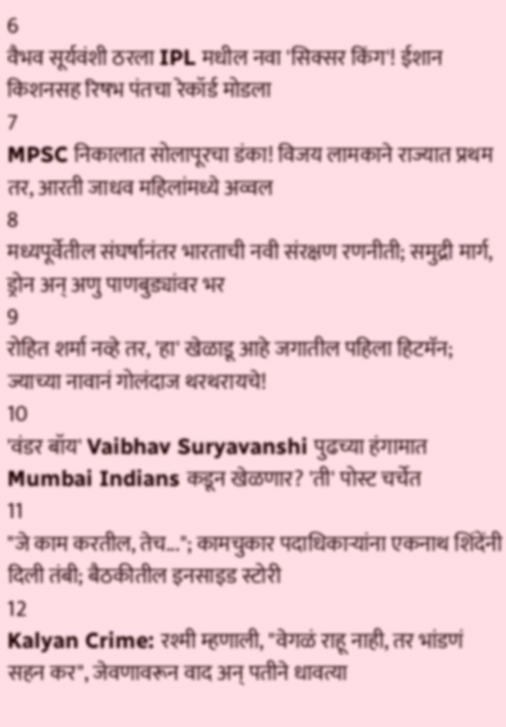6
वैभव सूर्यवंशी ठरला IPL मधील नवा 'सिक्सर किंग'! ईशान किशनसह रिषभ पंतचा रेकॉर्ड मोडला
7
MPSC निकालात सोलापूरचा डंका! विजय लामकाने राज्यात प्रथम तर, आरती जाधव महिलांमध्ये अव्वल
8
मध्यपूर्वेतील संघर्षानंतर भारताची नवी संरक्षण रणनीती; समुद्री मार्ग, ड्रोन अन् अणु पाणबुड्यांवर भर
9
रोहित शर्मा नव्हे तर, 'हा' खेळाडू आहे जगातील पहिला हिटमॅन; ज्याच्या नावानं गोलंदाज थरथरायचे!
10
'वंडर बॉय' Vaibhav Suryavanshi पुढच्या हंगामात Mumbai Indians कडून खेळणार? 'ती' पोस्ट चर्चेत
11
"जे काम करतील, तेच..."; कामचुकार पदाधिकाऱ्यांना एकनाथ शिंदेंनी दिली तंबी; बैठकीतील इनसाइड स्टोरी
12
Kalyan Crime: रश्मी म्हणाली, "वेगळं राहू नाही, तर भांडणं सहन कर", जेवणावरून वाद अन् पतीने धावत्या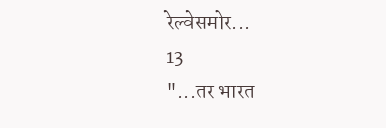रेल्वेसमोर...
13
"...तर भारत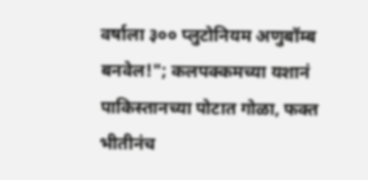वर्षाला ३०० प्लुटोनियम अणुबॉम्ब बनवेल!"; कलपक्कमच्या यशानं पाकिस्तानच्या पोटात गोळा, फक्त भीतीनंच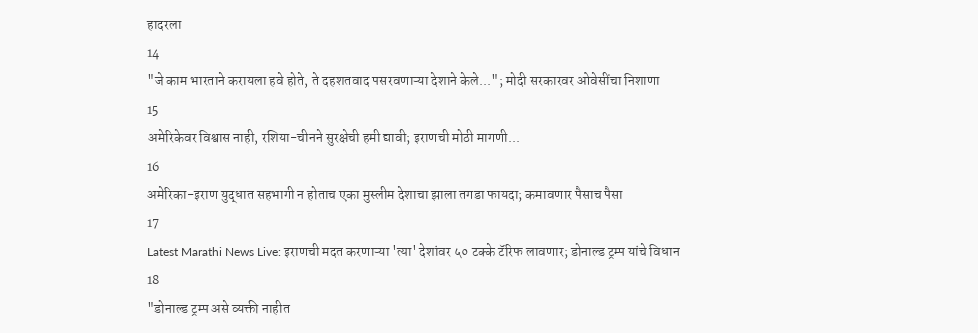हादरला
14
"जे काम भारताने करायला हवे होते, ते दहशतवाद पसरवणाऱ्या देशाने केले..."; मोदी सरकारवर ओवेसींचा निशाणा
15
अमेरिकेवर विश्वास नाही, रशिया-चीनने सुरक्षेची हमी द्यावी; इराणची मोठी मागणी...
16
अमेरिका-इराण युद्धात सहभागी न होताच एका मुस्लीम देशाचा झाला तगडा फायदा; कमावणार पैसाच पैसा
17
Latest Marathi News Live: इराणची मदत करणाऱ्या 'त्या' देशांवर ५० टक्के टॅरिफ लावणार; डोनाल्ड ट्रम्प यांचे विधान
18
"डोनाल्ड ट्रम्प असे व्यक्ती नाहीत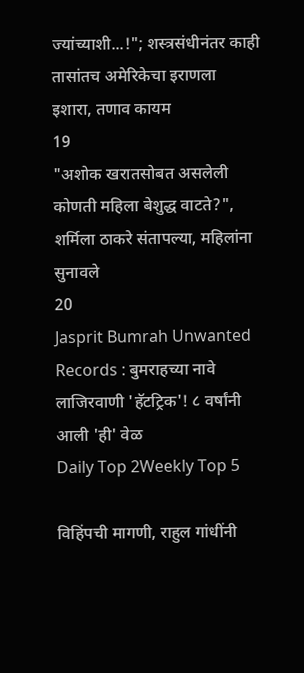ज्यांच्याशी...!"; शस्त्रसंधीनंतर काही तासांतच अमेरिकेचा इराणला इशारा, तणाव कायम
19
"अशोक खरातसोबत असलेली कोणती महिला बेशुद्ध वाटते?", शर्मिला ठाकरे संतापल्या, महिलांना सुनावले
20
Jasprit Bumrah Unwanted Records : बुमराहच्या नावे लाजिरवाणी 'हॅटट्रिक'! ८ वर्षांनी आली 'ही' वेळ
Daily Top 2Weekly Top 5

विहिंपची मागणी, राहुल गांधींनी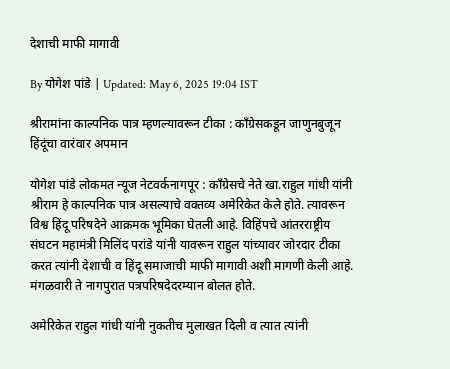देशाची माफी मागावी

By योगेश पांडे | Updated: May 6, 2025 19:04 IST

श्रीरामांना काल्पनिक पात्र म्हणल्यावरून टीका : कॉंग्रेसकडून जाणुनबुजून हिंदूंचा वारंवार अपमान

योगेश पांडे लोकमत न्यूज नेटवर्कनागपूर : कॉंग्रेसचे नेते खा.राहुल गांधी यांनी श्रीराम हे काल्पनिक पात्र असल्याचे वक्तव्य अमेरिकेत केले होते. त्यावरून विश्व हिंदू परिषदेने आक्रमक भूमिका घेतली आहे. विहिंपचे आंतरराष्ट्रीय संघटन महामंत्री मिलिंद परांडे यांनी यावरून राहुल यांच्यावर जोरदार टीका करत त्यांनी देशाची व हिंदू समाजाची माफी मागावी अशी मागणी केली आहे. मंगळवारी ते नागपुरात पत्रपरिषदेदरम्यान बोलत होते.

अमेरिकेत राहुल गांधी यांनी नुकतीच मुलाखत दिली व त्यात त्यांनी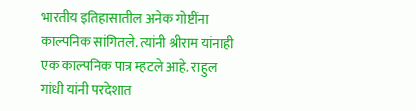भारतीय इतिहासातील अनेक गोष्टींना काल्पनिक सांगितले. त्यांनी श्रीराम यांनाही एक काल्पनिक पात्र म्हटले आहे. राहुल गांधी यांनी परदेशात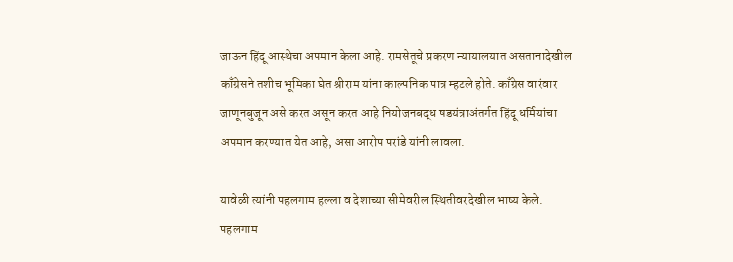जाऊन हिंदू आस्थेचा अपमान केला आहे. रामसेतूचे प्रकरण न्यायालयात असतानादेखील काँग्रेसने तशीच भूमिका घेत श्रीराम यांना काल्पनिक पात्र म्हटले होते. काँग्रेस वारंवार जाणूनबुजून असे करत असून करत आहे नियोजनबद्ध षडयंत्राअंतर्गत हिंदू धर्मियांचा अपमान करण्यात येत आहे, असा आरोप परांडे यांनी लावला.

यावेळी त्यांनी पहलगाम हल्ला व देशाच्या सीमेवरील स्थितीवरदेखील भाष्य केले. पहलगाम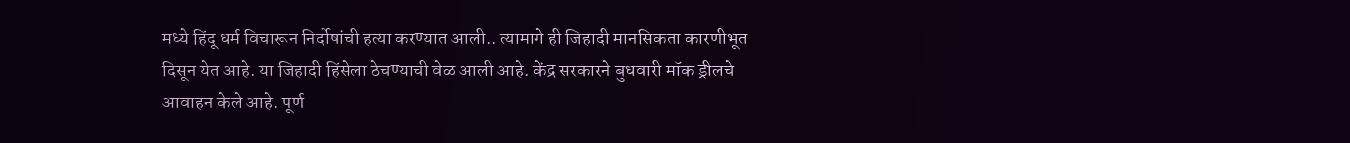मध्ये हिंदू धर्म विचारून निर्दोषांची हत्या करण्यात आली.. त्यामागे ही जिहादी मानसिकता कारणीभूत दिसून येत आहे. या जिहादी हिंसेला ठेचण्याची वेळ आली आहे. केंद्र सरकारने बुधवारी मॉक ड्रीलचे आवाहन केले आहे. पूर्ण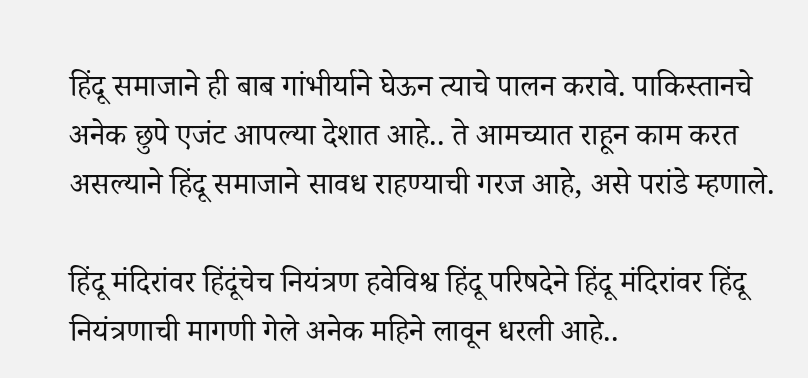हिंदू समाजाने ही बाब गांभीर्याने घेऊन त्याचे पालन करावे. पाकिस्तानचे अनेक छुपे एजंट आपल्या देशात आहे.. ते आमच्यात राहून काम करत असल्याने हिंदू समाजाने सावध राहण्याची गरज आहे, असे परांडे म्हणाले.

हिंदू मंदिरांवर हिंदूंचेच नियंत्रण हवेविश्व हिंदू परिषदेने हिंदू मंदिरांवर हिंदू नियंत्रणाची मागणी गेले अनेक महिने लावून धरली आहे..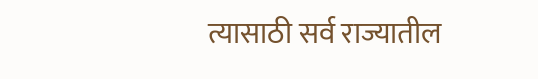त्यासाठी सर्व राज्यातील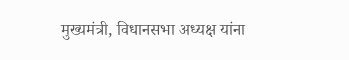मुख्यमंत्री, विधानसभा अध्यक्ष यांना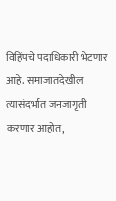विहिंपचे पदाधिकारी भेटणार आहे. समाजातदेखील त्यासंदर्भात जनजागृती करणार आहोत,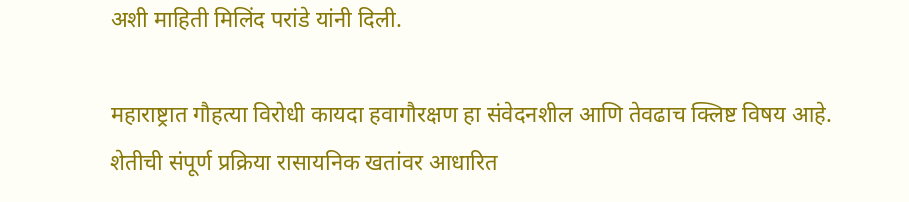अशी माहिती मिलिंद परांडे यांनी दिली.

महाराष्ट्रात गौहत्या विरोधी कायदा हवागौरक्षण हा संवेदनशील आणि तेवढाच क्लिष्ट विषय आहे. शेतीची संपूर्ण प्रक्रिया रासायनिक खतांवर आधारित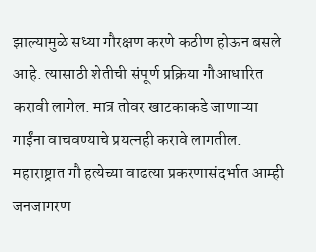झाल्यामुळे सध्या गौरक्षण करणे कठीण होऊन बसले आहे. त्यासाठी शेतीची संपूर्ण प्रक्रिया गौआधारित करावी लागेल. मात्र तोवर खाटकाकडे जाणाऱ्या गाईंना वाचवण्याचे प्रयत्नही करावे लागतील. महाराष्ट्रात गौ हत्येच्या वाढत्या प्रकरणासंदर्भात आम्ही जनजागरण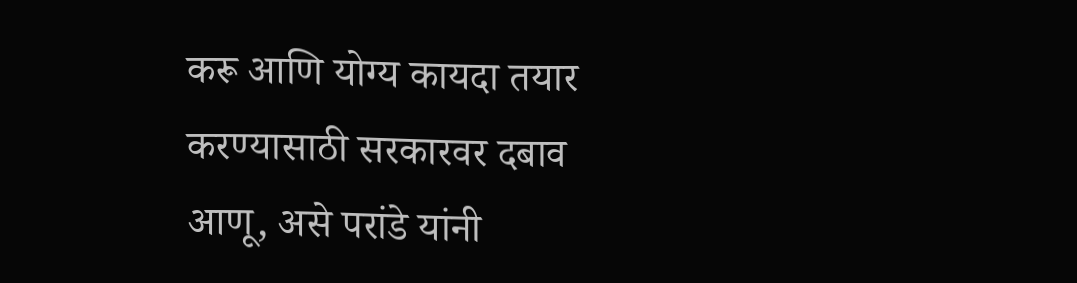करू आणि योग्य कायदा तयार करण्यासाठी सरकारवर दबाव आणू, असे परांडे यांनी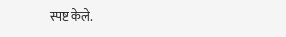स्पष्ट केले.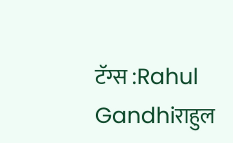टॅग्स :Rahul Gandhiराहुल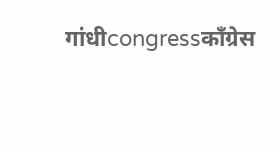गांधीcongressकाँग्रेस